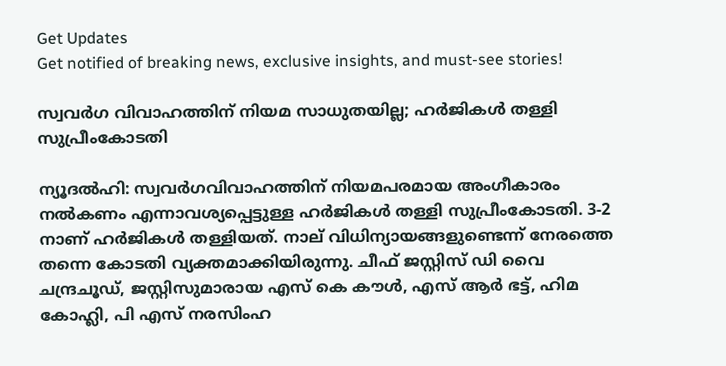Get Updates
Get notified of breaking news, exclusive insights, and must-see stories!

സ്വവര്‍ഗ വിവാഹത്തിന് നിയമ സാധുതയില്ല; ഹര്‍ജികള്‍ തള്ളി സുപ്രീംകോടതി

ന്യൂദല്‍ഹി: സ്വവര്‍ഗവിവാഹത്തിന് നിയമപരമായ അംഗീകാരം നല്‍കണം എന്നാവശ്യപ്പെട്ടുള്ള ഹര്‍ജികള്‍ തള്ളി സുപ്രീംകോടതി. 3-2 നാണ് ഹര്‍ജികള്‍ തള്ളിയത്. നാല് വിധിന്യായങ്ങളുണ്ടെന്ന് നേരത്തെ തന്നെ കോടതി വ്യക്തമാക്കിയിരുന്നു. ചീഫ് ജസ്റ്റിസ് ഡി വൈ ചന്ദ്രചൂഡ്, ജസ്റ്റിസുമാരായ എസ് കെ കൗള്‍, എസ് ആര്‍ ഭട്ട്, ഹിമ കോഹ്ലി, പി എസ് നരസിംഹ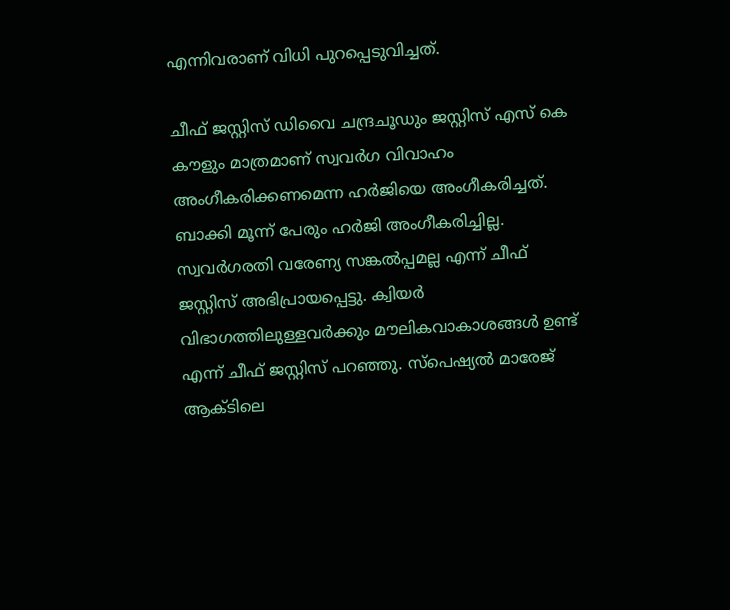എന്നിവരാണ് വിധി പുറപ്പെടുവിച്ചത്.

ചീഫ് ജസ്റ്റിസ് ഡിവൈ ചന്ദ്രചൂഡും ജസ്റ്റിസ് എസ് കെ കൗളും മാത്രമാണ് സ്വവര്‍ഗ വിവാഹം അംഗീകരിക്കണമെന്ന ഹര്‍ജിയെ അംഗീകരിച്ചത്. ബാക്കി മൂന്ന് പേരും ഹര്‍ജി അംഗീകരിച്ചില്ല. സ്വവര്‍ഗരതി വരേണ്യ സങ്കല്‍പ്പമല്ല എന്ന് ചീഫ് ജസ്റ്റിസ് അഭിപ്രായപ്പെട്ടു. ക്വിയര്‍ വിഭാഗത്തിലുള്ളവര്‍ക്കും മൗലികവാകാശങ്ങള്‍ ഉണ്ട് എന്ന് ചീഫ് ജസ്റ്റിസ് പറഞ്ഞു. സ്‌പെഷ്യല്‍ മാരേജ് ആക്ടിലെ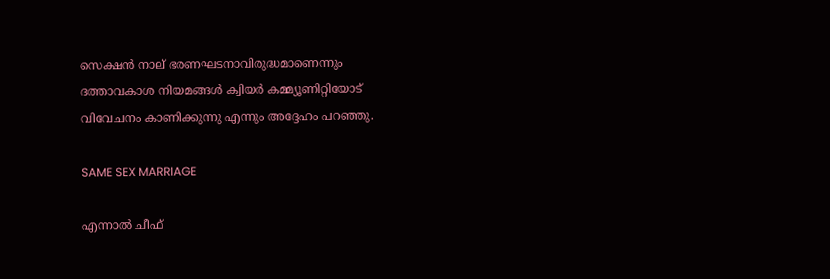സെക്ഷന്‍ നാല് ഭരണഘടനാവിരുദ്ധമാണെന്നും ദത്താവകാശ നിയമങ്ങള്‍ ക്വിയര്‍ കമ്മ്യൂണിറ്റിയോട് വിവേചനം കാണിക്കുന്നു എന്നും അദ്ദേഹം പറഞ്ഞു.

SAME SEX MARRIAGE

എന്നാല്‍ ചീഫ്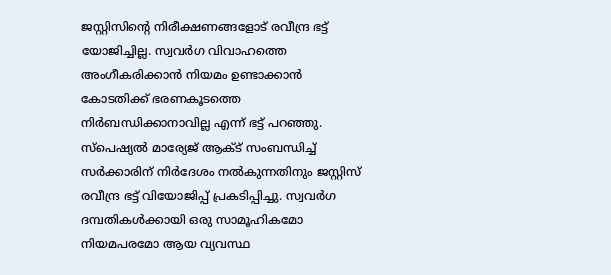ജസ്റ്റിസിന്റെ നിരീക്ഷണങ്ങളോട് രവീന്ദ്ര ഭട്ട് യോജിച്ചില്ല. സ്വവര്‍ഗ വിവാഹത്തെ അംഗീകരിക്കാന്‍ നിയമം ഉണ്ടാക്കാന്‍ കോടതിക്ക് ഭരണകൂടത്തെ നിര്‍ബന്ധിക്കാനാവില്ല എന്ന് ഭട്ട് പറഞ്ഞു. സ്‌പെഷ്യല്‍ മാര്യേജ് ആക്ട് സംബന്ധിച്ച് സര്‍ക്കാരിന് നിര്‍ദേശം നല്‍കുന്നതിനും ജസ്റ്റിസ് രവീന്ദ്ര ഭട്ട് വിയോജിപ്പ് പ്രകടിപ്പിച്ചു. സ്വവര്‍ഗ ദമ്പതികള്‍ക്കായി ഒരു സാമൂഹികമോ നിയമപരമോ ആയ വ്യവസ്ഥ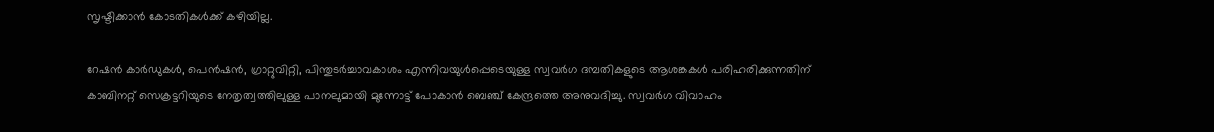സൃഷ്ടിക്കാന്‍ കോടതികള്‍ക്ക് കഴിയില്ല.

റേഷന്‍ കാര്‍ഡുകള്‍, പെന്‍ഷന്‍, ഗ്രാറ്റുവിറ്റി, പിന്തുടര്‍ച്ചാവകാശം എന്നിവയുള്‍പ്പെടെയുള്ള സ്വവര്‍ഗ ദമ്പതികളുടെ ആശങ്കകള്‍ പരിഹരിക്കുന്നതിന് കാബിനറ്റ് സെക്രട്ടറിയുടെ നേതൃത്വത്തിലുള്ള പാനലുമായി മുന്നോട്ട് പോകാന്‍ ബെഞ്ച് കേന്ദ്രത്തെ അനുവദിച്ചു. സ്വവര്‍ഗ വിവാഹം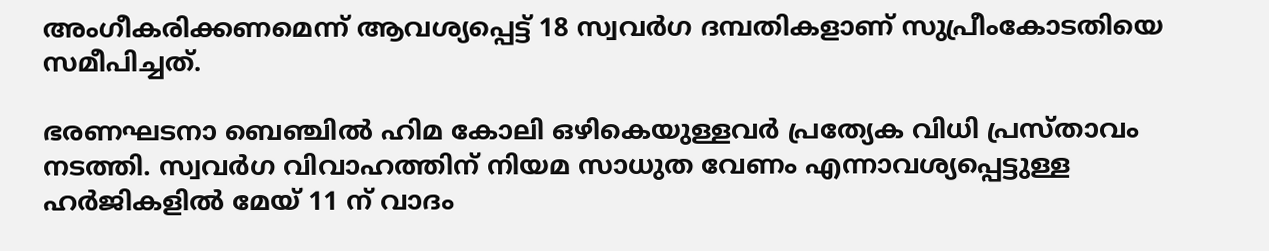അംഗീകരിക്കണമെന്ന് ആവശ്യപ്പെട്ട് 18 സ്വവര്‍ഗ ദമ്പതികളാണ് സുപ്രീംകോടതിയെ സമീപിച്ചത്.

ഭരണഘടനാ ബെഞ്ചില്‍ ഹിമ കോലി ഒഴികെയുള്ളവര്‍ പ്രത്യേക വിധി പ്രസ്താവം നടത്തി. സ്വവര്‍ഗ വിവാഹത്തിന് നിയമ സാധുത വേണം എന്നാവശ്യപ്പെട്ടുള്ള ഹര്‍ജികളില്‍ മേയ് 11 ന് വാദം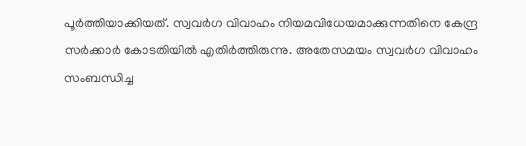പൂര്‍ത്തിയാക്കിയത്. സ്വവര്‍ഗ വിവാഹം നിയമവിധേയമാക്കുന്നതിനെ കേന്ദ്ര സര്‍ക്കാര്‍ കോടതിയില്‍ എതിര്‍ത്തിരുന്നു. അതേസമയം സ്വവര്‍ഗ വിവാഹം സംബന്ധിച്ച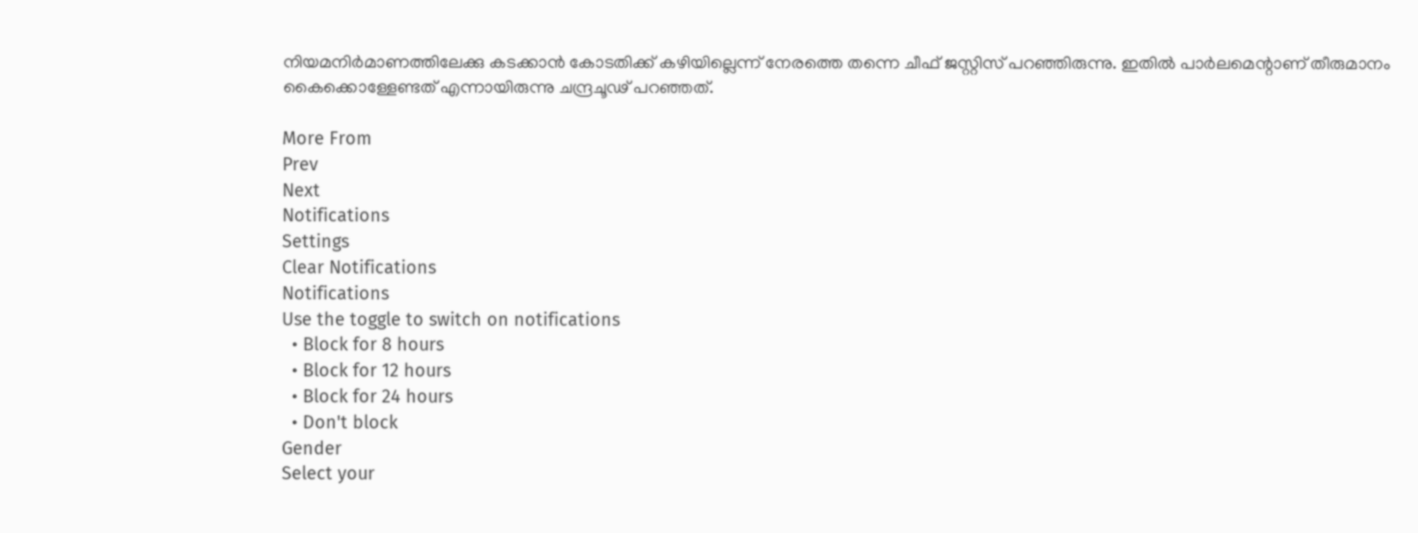നിയമനിര്‍മാണത്തിലേക്കു കടക്കാന്‍ കോടതിക്ക് കഴിയില്ലെന്ന് നേരത്തെ തന്നെ ചീഫ് ജസ്റ്റിസ് പറഞ്ഞിരുന്നു. ഇതില്‍ പാര്‍ലമെന്റാണ് തീരുമാനം കൈക്കൊള്ളേണ്ടത് എന്നായിരുന്നു ചന്ദ്രചൂഢ് പറഞ്ഞത്.

More From
Prev
Next
Notifications
Settings
Clear Notifications
Notifications
Use the toggle to switch on notifications
  • Block for 8 hours
  • Block for 12 hours
  • Block for 24 hours
  • Don't block
Gender
Select your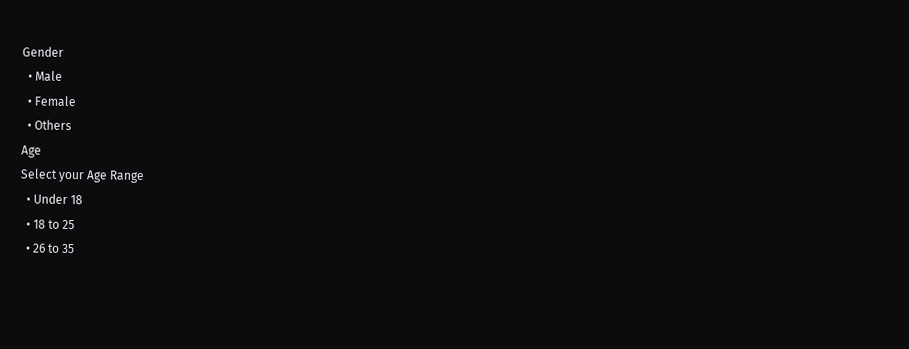Gender
  • Male
  • Female
  • Others
Age
Select your Age Range
  • Under 18
  • 18 to 25
  • 26 to 35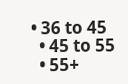• 36 to 45
  • 45 to 55
  • 55+